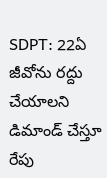SDPT: 22ఏ జీవోను రద్దు చేయాలని డిమాండ్ చేస్తూ రేపు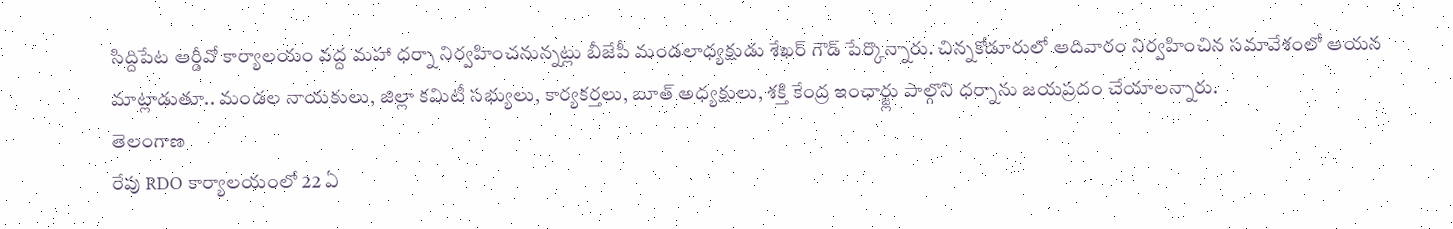సిద్దిపేట ఆర్డీవో కార్యాలయం వద్ద మహా ధర్నా నిర్వహించనున్నట్లు బీజేపీ మండలాధ్యక్షుడు శేఖర్ గౌడ్ పేర్కొన్నారు. చిన్నకోడూరులో ఆదివారం నిర్వహించిన సమావేశంలో ఆయన మాట్లాడుతూ.. మండల నాయకులు, జిల్లా కమిటీ సభ్యులు, కార్యకర్తలు, బూత్ అధ్యక్షులు, శక్తి కేంద్ర ఇంఛార్జ్లు పాల్గొని ధర్నాను జయప్రదం చేయాలన్నారు.
తెలంగాణ
రేపు RDO కార్యాలయంలో 22 ఏ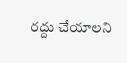రద్దు చేయాలని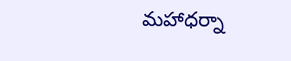మహాధర్నా